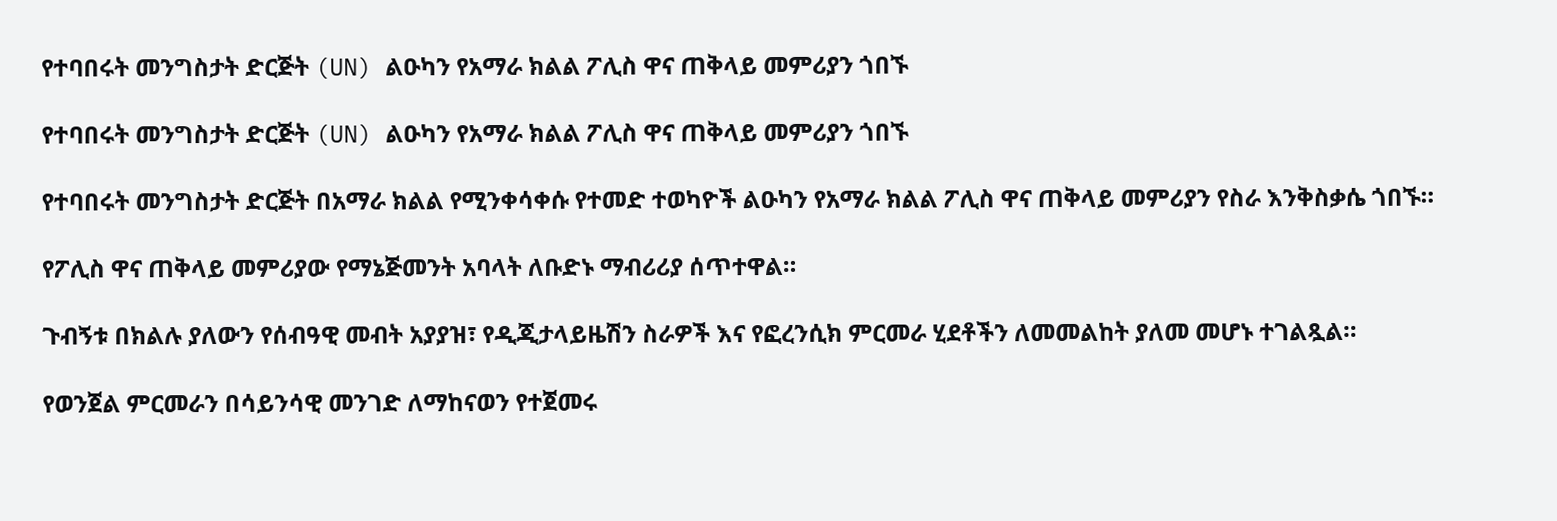የተባበሩት መንግስታት ድርጅት (UN) ልዑካን የአማራ ክልል ፖሊስ ዋና ጠቅላይ መምሪያን ጎበኙ

የተባበሩት መንግስታት ድርጅት (UN) ልዑካን የአማራ ክልል ፖሊስ ዋና ጠቅላይ መምሪያን ጎበኙ

የተባበሩት መንግስታት ድርጅት በአማራ ክልል የሚንቀሳቀሱ የተመድ ተወካዮች ልዑካን የአማራ ክልል ፖሊስ ዋና ጠቅላይ መምሪያን የስራ እንቅስቃሴ ጎበኙ።

የፖሊስ ዋና ጠቅላይ መምሪያው የማኔጅመንት አባላት ለቡድኑ ማብሪሪያ ሰጥተዋል።

ጉብኝቱ በክልሉ ያለውን የሰብዓዊ መብት አያያዝ፣ የዲጂታላይዜሽን ስራዎች እና የፎረንሲክ ምርመራ ሂደቶችን ለመመልከት ያለመ መሆኑ ተገልጿል።

የወንጀል ምርመራን በሳይንሳዊ መንገድ ለማከናወን የተጀመሩ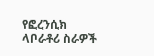የፎረንሲክ ላቦራቶሪ ስራዎች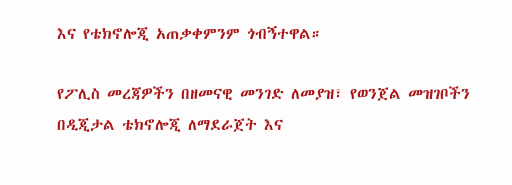እና የቴክኖሎጂ አጠቃቀምንም ጎብኝተዋል።

የፖሊስ መረጃዎችን በዘመናዊ መንገድ ለመያዝ፣ የወንጀል መዝገቦችን በዲጂታል ቴክኖሎጂ ለማደራጀት እና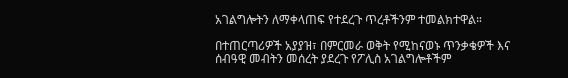አገልግሎትን ለማቀላጠፍ የተደረጉ ጥረቶችንም ተመልክተዋል።

በተጠርጣሪዎች አያያዝ፣ በምርመራ ወቅት የሚከናወኑ ጥንቃቄዎች እና ሰብዓዊ መብትን መሰረት ያደረጉ የፖሊስ አገልግሎቶችም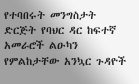የተባበሩት መንግስታት ድርጅት የባህር ዳር ከፍተኛ አመራሮች ልዑካን የምልከታቸው አንኳር ጉዳዮች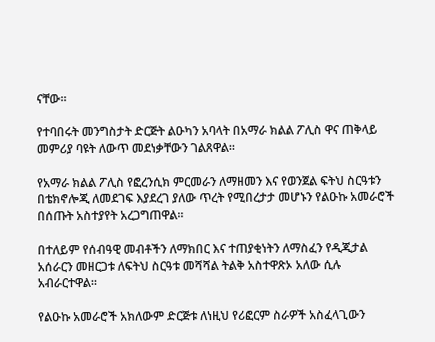ናቸው።

የተባበሩት መንግስታት ድርጅት ልዑካን አባላት በአማራ ክልል ፖሊስ ዋና ጠቅላይ መምሪያ ባዩት ለውጥ መደነቃቸውን ገልጸዋል።

የአማራ ክልል ፖሊስ የፎረንሲክ ምርመራን ለማዘመን እና የወንጀል ፍትህ ስርዓቱን በቴክኖሎጂ ለመደገፍ እያደረገ ያለው ጥረት የሚበረታታ መሆኑን የልዑኩ አመራሮች በሰጡት አስተያየት አረጋግጠዋል።

በተለይም የሰብዓዊ መብቶችን ለማክበር እና ተጠያቂነትን ለማስፈን የዲጂታል አሰራርን መዘርጋቱ ለፍትህ ስርዓቱ መሻሻል ትልቅ አስተዋጽኦ አለው ሲሉ አብራርተዋል።

የልዑኩ አመራሮች አክለውም ድርጅቱ ለነዚህ የሪፎርም ስራዎች አስፈላጊውን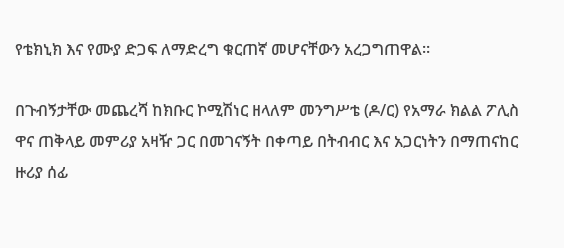የቴክኒክ እና የሙያ ድጋፍ ለማድረግ ቁርጠኛ መሆናቸውን አረጋግጠዋል።

በጉብኝታቸው መጨረሻ ከክቡር ኮሚሽነር ዘላለም መንግሥቴ (ዶ/ር) የአማራ ክልል ፖሊስ ዋና ጠቅላይ መምሪያ አዛዥ ጋር በመገናኝት በቀጣይ በትብብር እና አጋርነትን በማጠናከር ዙሪያ ሰፊ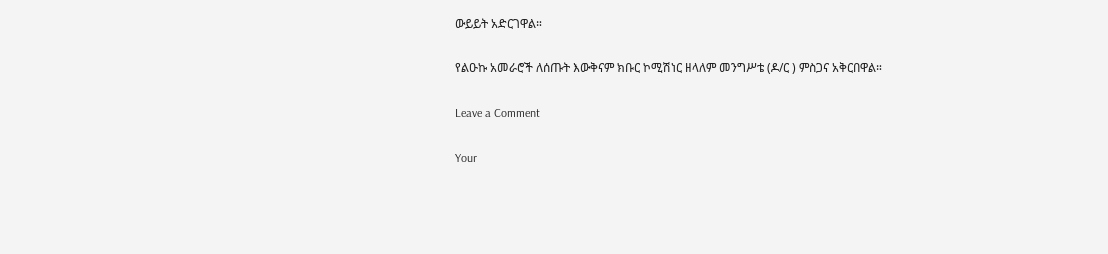ውይይት አድርገዋል።

የልዑኩ አመራሮች ለሰጡት እውቅናም ክቡር ኮሚሽነር ዘላለም መንግሥቴ (ዶ/ር ) ምስጋና አቅርበዋል።

Leave a Comment

Your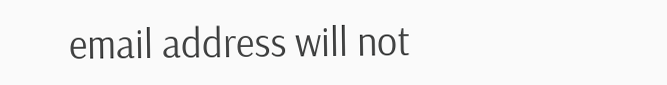email address will not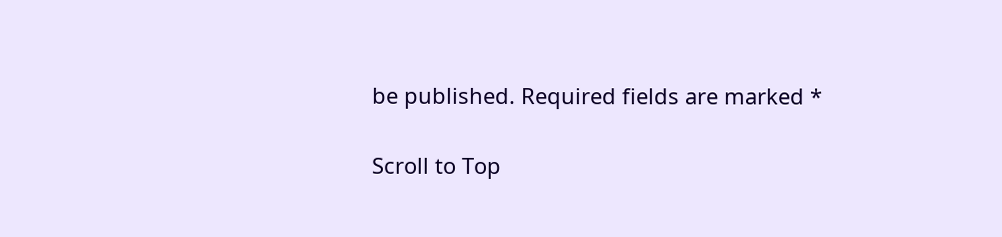be published. Required fields are marked *

Scroll to Top